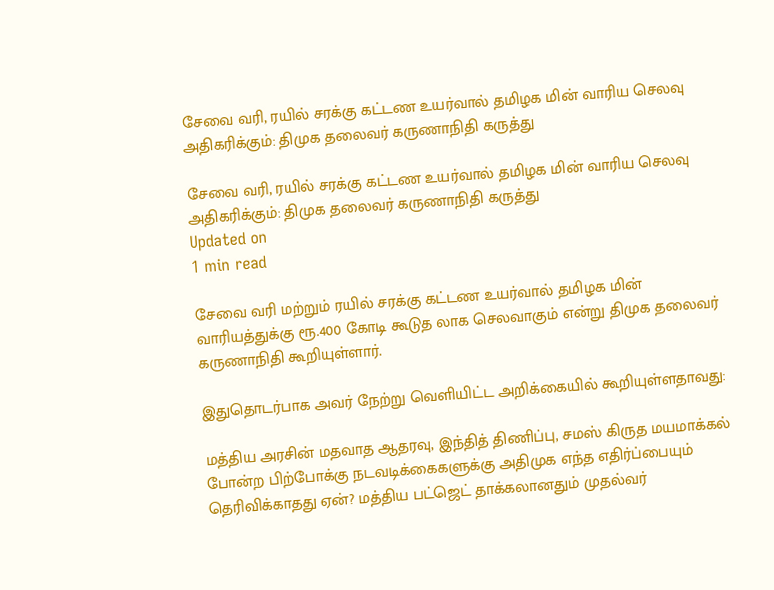சேவை வரி, ரயில் சரக்கு கட்டண உயர்வால் தமிழக மின் வாரிய செலவு அதிகரிக்கும்: திமுக தலைவர் கருணாநிதி கருத்து

சேவை வரி, ரயில் சரக்கு கட்டண உயர்வால் தமிழக மின் வாரிய செலவு அதிகரிக்கும்: திமுக தலைவர் கருணாநிதி கருத்து
Updated on
1 min read

சேவை வரி மற்றும் ரயில் சரக்கு கட்டண உயர்வால் தமிழக மின் வாரியத்துக்கு ரூ.400 கோடி கூடுத லாக செலவாகும் என்று திமுக தலைவர் கருணாநிதி கூறியுள்ளார்.

இதுதொடர்பாக அவர் நேற்று வெளியிட்ட அறிக்கையில் கூறியுள்ளதாவது:

மத்திய அரசின் மதவாத ஆதரவு, இந்தித் திணிப்பு, சமஸ் கிருத மயமாக்கல் போன்ற பிற்போக்கு நடவடிக்கைகளுக்கு அதிமுக எந்த எதிர்ப்பையும் தெரிவிக்காதது ஏன்? மத்திய பட்ஜெட் தாக்கலானதும் முதல்வர்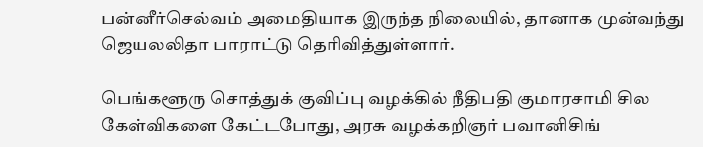பன்னீர்செல்வம் அமைதியாக இருந்த நிலையில், தானாக முன்வந்து ஜெயலலிதா பாராட்டு தெரிவித்துள்ளார்.

பெங்களூரு சொத்துக் குவிப்பு வழக்கில் நீதிபதி குமாரசாமி சில கேள்விகளை கேட்டபோது, அரசு வழக்கறிஞர் பவானிசிங்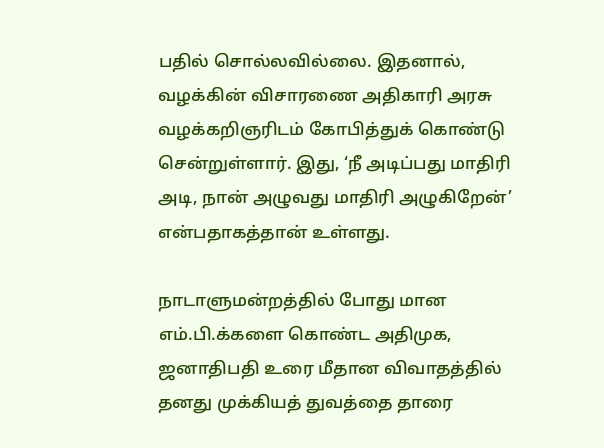பதில் சொல்லவில்லை. இதனால், வழக்கின் விசாரணை அதிகாரி அரசு வழக்கறிஞரிடம் கோபித்துக் கொண்டு சென்றுள்ளார். இது, ‘நீ அடிப்பது மாதிரி அடி, நான் அழுவது மாதிரி அழுகிறேன்’ என்பதாகத்தான் உள்ளது.

நாடாளுமன்றத்தில் போது மான எம்.பி.க்களை கொண்ட அதிமுக, ஜனாதிபதி உரை மீதான விவாதத்தில் தனது முக்கியத் துவத்தை தாரை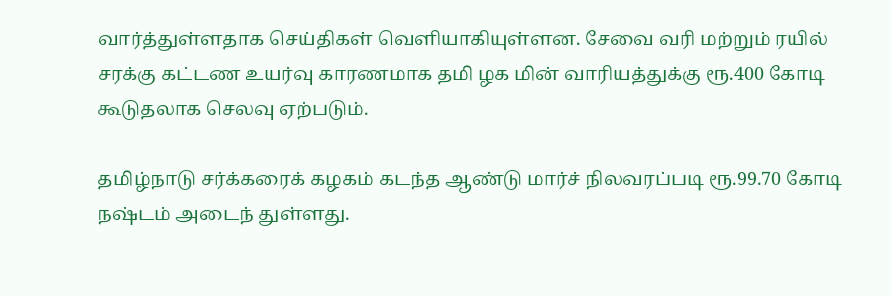வார்த்துள்ளதாக செய்திகள் வெளியாகியுள்ளன. சேவை வரி மற்றும் ரயில் சரக்கு கட்டண உயர்வு காரணமாக தமி ழக மின் வாரியத்துக்கு ரூ.400 கோடி கூடுதலாக செலவு ஏற்படும்.

தமிழ்நாடு சர்க்கரைக் கழகம் கடந்த ஆண்டு மார்ச் நிலவரப்படி ரூ.99.70 கோடி நஷ்டம் அடைந் துள்ளது.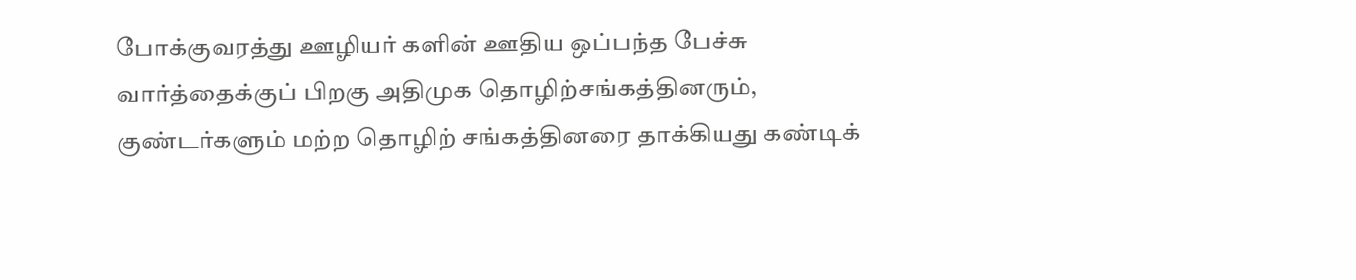போக்குவரத்து ஊழியர் களின் ஊதிய ஒப்பந்த பேச்சு வார்த்தைக்குப் பிறகு அதிமுக தொழிற்சங்கத்தினரும், குண்டர்களும் மற்ற தொழிற் சங்கத்தினரை தாக்கியது கண்டிக்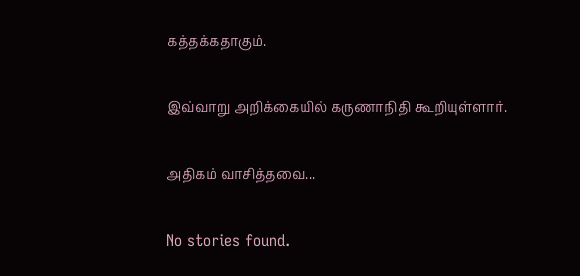கத்தக்கதாகும்.

இவ்வாறு அறிக்கையில் கருணாநிதி கூறியுள்ளார்.

அதிகம் வாசித்தவை...

No stories found.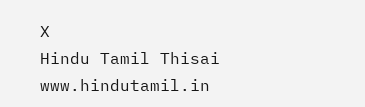X
Hindu Tamil Thisai
www.hindutamil.in